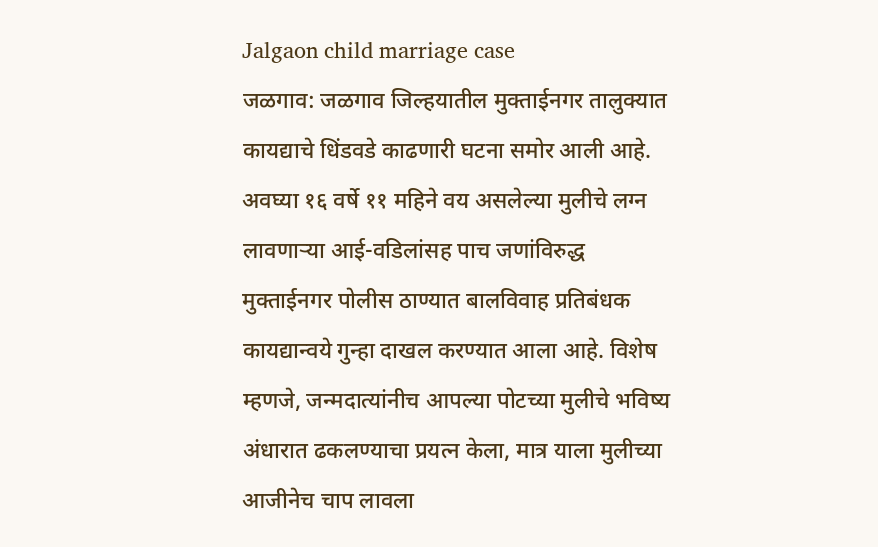Jalgaon child marriage case
जळगाव: जळगाव जिल्हयातील मुक्ताईनगर तालुक्यात कायद्याचे धिंडवडे काढणारी घटना समोर आली आहे. अवघ्या १६ वर्षे ११ महिने वय असलेल्या मुलीचे लग्न लावणाऱ्या आई-वडिलांसह पाच जणांविरुद्ध मुक्ताईनगर पोलीस ठाण्यात बालविवाह प्रतिबंधक कायद्यान्वये गुन्हा दाखल करण्यात आला आहे. विशेष म्हणजे, जन्मदात्यांनीच आपल्या पोटच्या मुलीचे भविष्य अंधारात ढकलण्याचा प्रयत्न केला, मात्र याला मुलीच्या आजीनेच चाप लावला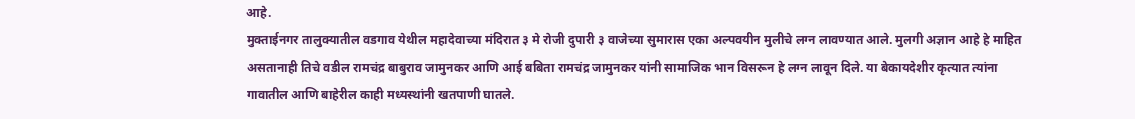आहे.
मुक्ताईनगर तालुक्यातील वडगाव येथील महादेवाच्या मंदिरात ३ मे रोजी दुपारी ३ वाजेच्या सुमारास एका अल्पवयीन मुलीचे लग्न लावण्यात आले. मुलगी अज्ञान आहे हे माहित असतानाही तिचे वडील रामचंद्र बाबुराव जामुनकर आणि आई बबिता रामचंद्र जामुनकर यांनी सामाजिक भान विसरून हे लग्न लावून दिले. या बेकायदेशीर कृत्यात त्यांना गावातील आणि बाहेरील काही मध्यस्थांनी खतपाणी घातले.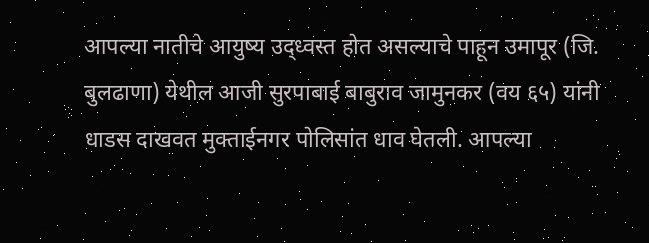आपल्या नातीचे आयुष्य उद्ध्वस्त होत असल्याचे पाहून उमापूर (जि. बुलढाणा) येथील आजी सुरपाबाई बाबुराव जामुनकर (वय ६५) यांनी धाडस दाखवत मुक्ताईनगर पोलिसांत धाव घेतली. आपल्या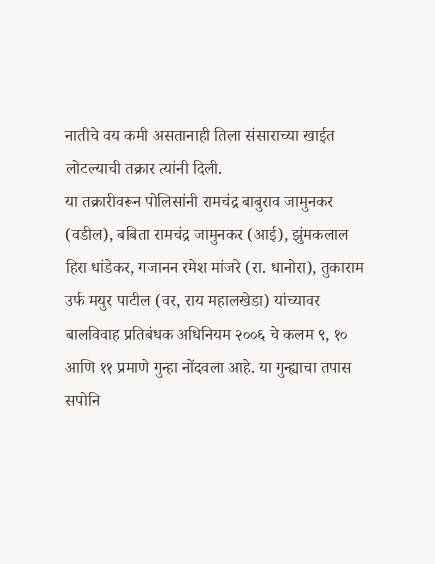नातीचे वय कमी असतानाही तिला संसाराच्या खाईत लोटल्याची तक्रार त्यांनी दिली.
या तक्रारीवरून पोलिसांनी रामचंद्र बाबुराव जामुनकर (वडील), बबिता रामचंद्र जामुनकर (आई), झुंमकलाल हिरा धांडेकर, गजानन रमेश मांजरे (रा. धानोरा), तुकाराम उर्फ मयुर पाटील (वर, राय महालखेडा) यांच्यावर बालविवाह प्रतिबंधक अधिनियम २००६ चे कलम ९, १० आणि ११ प्रमाणे गुन्हा नोंदवला आहे. या गुन्ह्याचा तपास सपोनि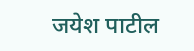जयेश पाटील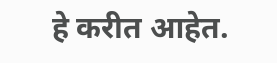हे करीत आहेत.